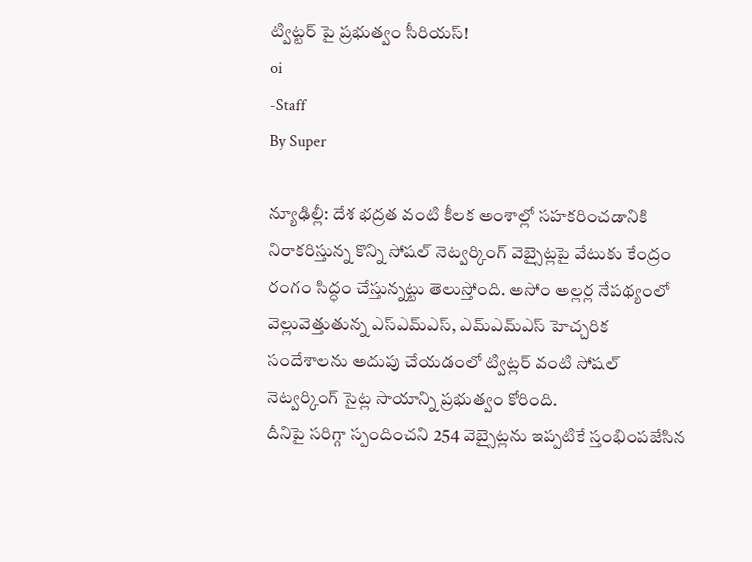ట్విట్టర్ పై ప్రభుత్వం సీరియస్!
oi
-Staff
By Super

న్యూఢిల్లీ: దేశ భద్రత వంటి కీలక అంశాల్లో సహకరించడానికి నిరాకరిస్తున్న కొన్ని సోషల్ నెట్వర్కింగ్ వెబ్సైట్లపై వేటుకు కేంద్రం రంగం సిద్ధం చేస్తున్నట్టు తెలుస్తోంది. అసోం అల్లర్ల నేపథ్యంలో వెల్లువెత్తుతున్న ఎస్ఎమ్ఎస్, ఎమ్ఎమ్ఎస్ హెచ్చరిక సందేశాలను అదుపు చేయడంలో ట్విట్లర్ వంటి సోషల్ నెట్వర్కింగ్ సైట్ల సాయాన్ని ప్రభుత్వం కోరింది.
దీనిపై సరిగ్గా స్పందించని 254 వెబ్సైట్లను ఇప్పటికే స్తంభింపజేసిన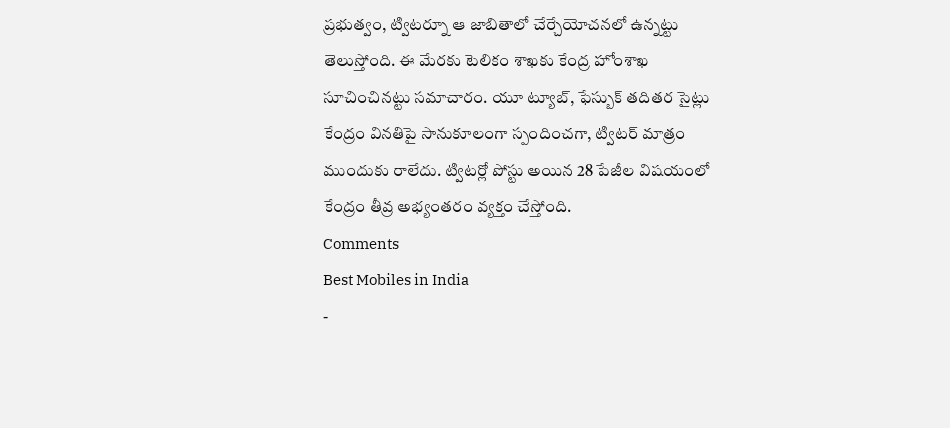ప్రభుత్వం, ట్విటర్నూ ఆ జాబితాలో చేర్చేయోచనలో ఉన్నట్టు తెలుస్తోంది. ఈ మేరకు టెలికం శాఖకు కేంద్ర హోంశాఖ సూచించినట్టు సమాచారం. యూ ట్యూబ్, ఫేస్బుక్ తదితర సైట్లు కేంద్రం వినతిపై సానుకూలంగా స్పందించగా, ట్విటర్ మాత్రం ముందుకు రాలేదు. ట్విటర్లో పోస్టు అయిన 28 పేజీల విషయంలో కేంద్రం తీవ్ర అభ్యంతరం వ్యక్తం చేస్తోంది.
Comments
Best Mobiles in India
-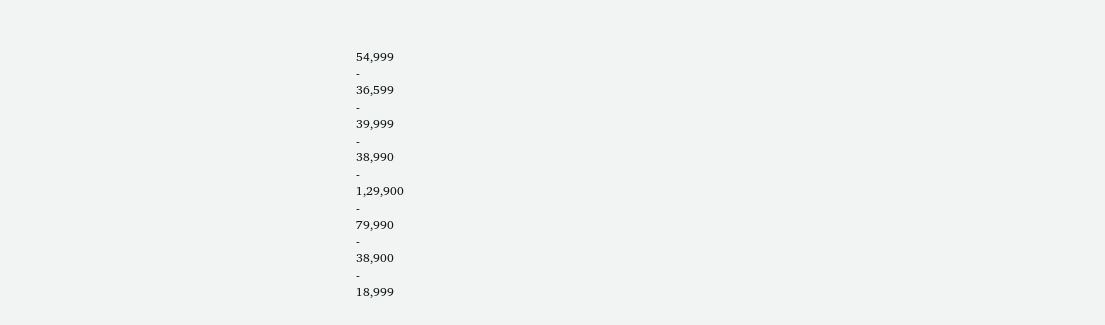54,999
-
36,599
-
39,999
-
38,990
-
1,29,900
-
79,990
-
38,900
-
18,999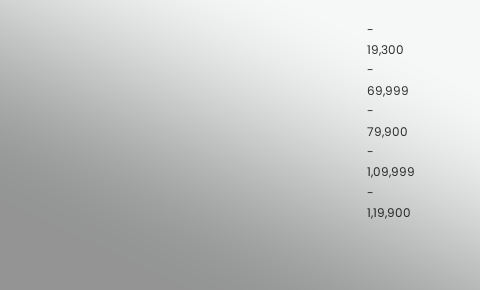-
19,300
-
69,999
-
79,900
-
1,09,999
-
1,19,900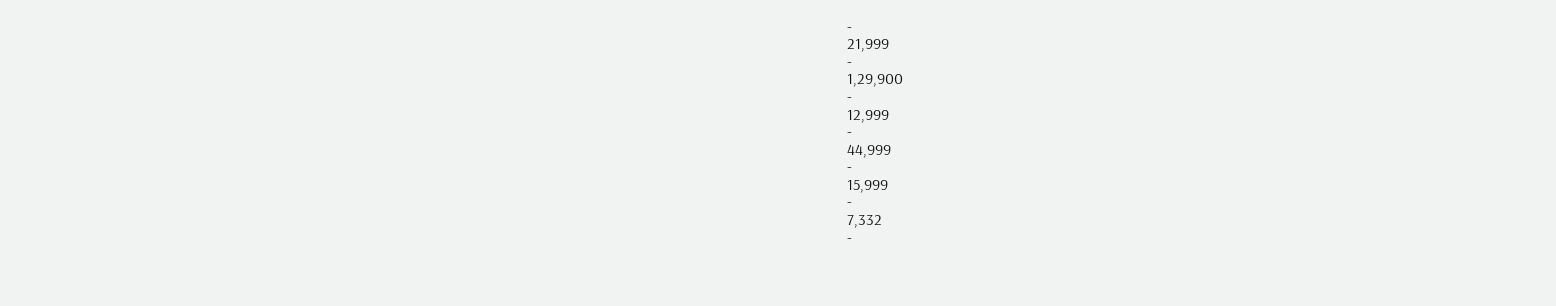-
21,999
-
1,29,900
-
12,999
-
44,999
-
15,999
-
7,332
-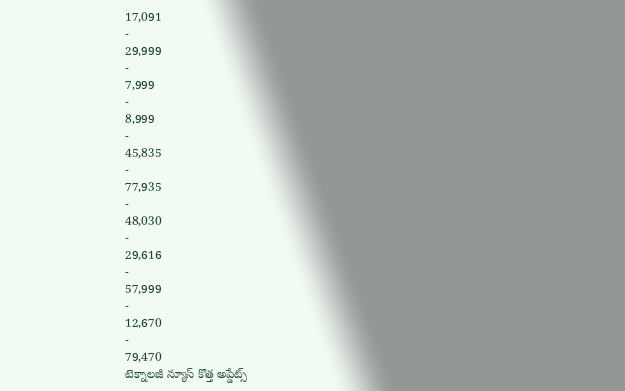17,091
-
29,999
-
7,999
-
8,999
-
45,835
-
77,935
-
48,030
-
29,616
-
57,999
-
12,670
-
79,470
టెక్నాలజీ న్యూస్ కొత్త అప్డేట్స్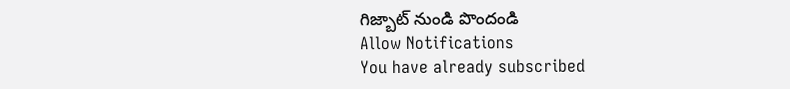గిజ్బాట్ నుండి పొందండి
Allow Notifications
You have already subscribed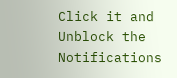Click it and Unblock the Notifications